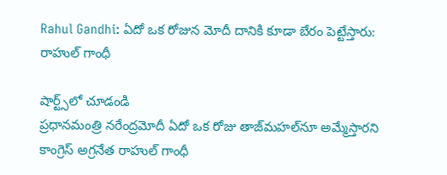Rahul Gandhi: ఏదో ఒక రోజున మోదీ దానికి కూడా బేరం పెట్టేస్తారు: రాహుల్ గాంధీ

షార్ట్స్‌లో చూడండి
ప్రధానమంత్రి నరేంద్రమోదీ ఏదో ఒక రోజు తాజ్‌మహల్‌నూ అమ్మేస్తారని కాంగ్రెస్ అగ్రనేత రాహుల్ గాంధీ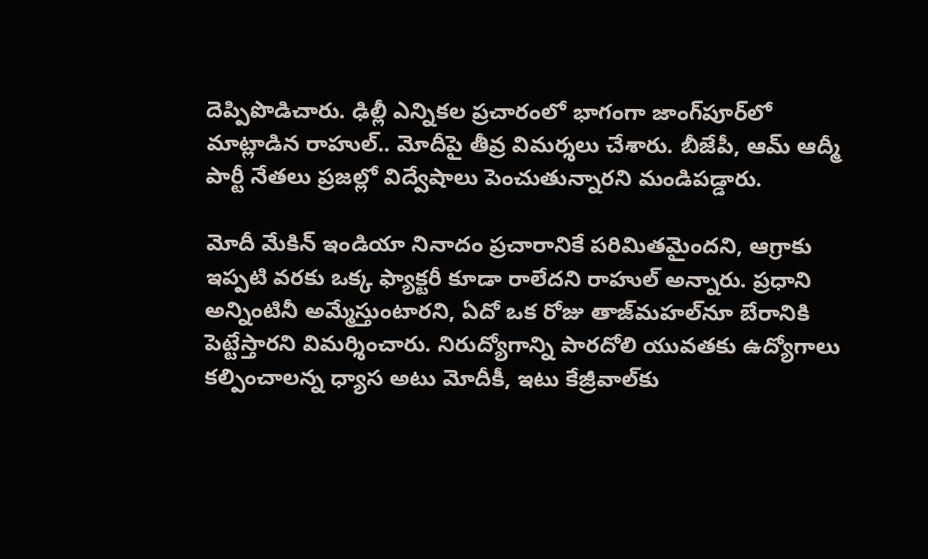దెప్పిపొడిచారు. ఢిల్లీ ఎన్నికల ప్రచారంలో భాగంగా జాంగ్‌పూర్‌లో మాట్లాడిన రాహుల్.. మోదీపై తీవ్ర విమర్శలు చేశారు. బీజేపీ, ఆమ్ ఆద్మీ పార్టీ నేతలు ప్రజల్లో విద్వేషాలు పెంచుతున్నారని మండిపడ్డారు.

మోదీ మేకిన్ ఇండియా నినాదం ప్రచారానికే పరిమితమైందని, ఆగ్రాకు ఇప్పటి వరకు ఒక్క ఫ్యాక్టరీ కూడా రాలేదని రాహుల్ అన్నారు. ప్రధాని అన్నింటినీ అమ్మేస్తుంటారని, ఏదో ఒక రోజు తాజ్‌మహల్‌నూ బేరానికి పెట్టేస్తారని విమర్శించారు. నిరుద్యోగాన్ని పారదోలి యువతకు ఉద్యోగాలు కల్పించాలన్న ధ్యాస అటు మోదీకీ, ఇటు కేజ్రీవాల్‌కు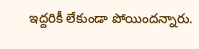ఇద్దరికీ లేకుండా పోయిందన్నారు.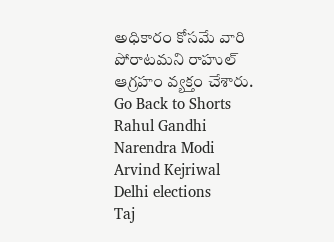అధికారం కోసమే వారి పోరాటమని రాహుల్ ఆగ్రహం వ్యక్తం చేశారు.
Go Back to Shorts
Rahul Gandhi
Narendra Modi
Arvind Kejriwal
Delhi elections
Taj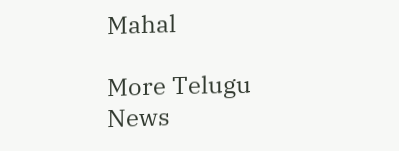Mahal

More Telugu News